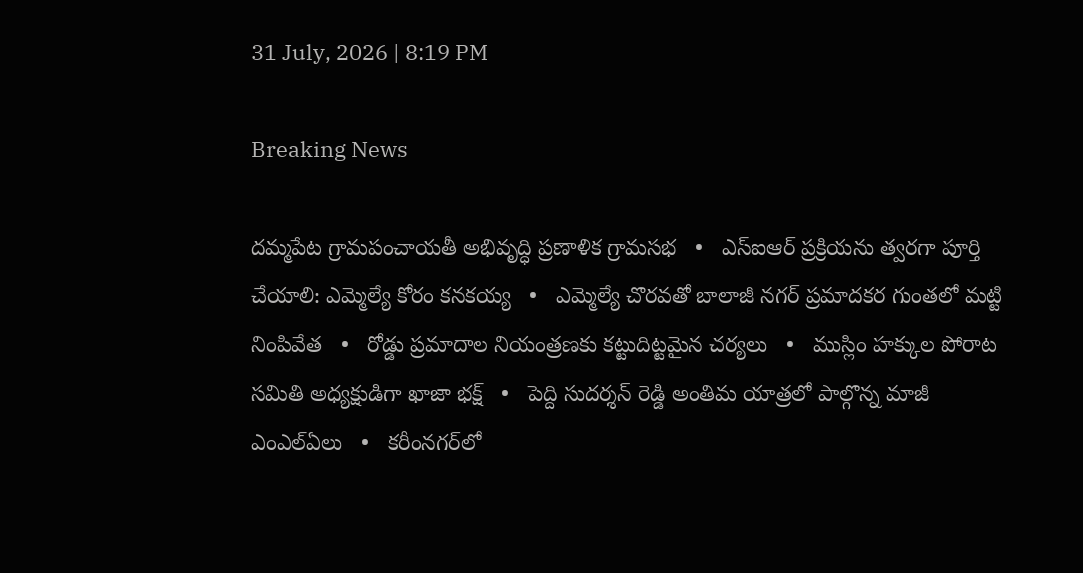31 July, 2026 | 8:19 PM

Breaking News

దమ్మపేట గ్రామపంచాయతీ అభివృద్ధి ప్రణాళిక గ్రామసభ   •   ఎస్‌ఐఆర్ ప్రక్రియను త్వరగా పూర్తి చేయాలి: ఎమ్మెల్యే కోరం కనకయ్య   •   ఎమ్మెల్యే చొరవతో బాలాజీ నగర్ ప్రమాదకర గుంతలో మట్టి నింపివేత   •   రోడ్డు ప్రమాదాల నియంత్రణకు కట్టుదిట్టమైన చర్యలు   •   ముస్లిం హక్కుల పోరాట సమితి అధ్యక్షుడిగా ఖాజా భక్ష్   •   పెద్ది సుదర్శన్ రెడ్డి అంతిమ యాత్రలో పాల్గొన్న మాజీ ఎంఎల్ఏలు   •   కరీంనగర్‌లో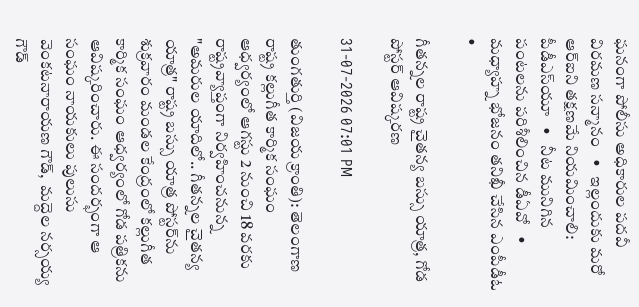ఘనంగా పోలీసు అధికారుల పదవీ విరమణ సన్మానం   •   ఇల్లందుకు మరో ఆర్‌ఐని తక్షణమే నియమించాలి: పీడీఎస్‌యూ   •   నీట మునిగిన పంటలను పరిశీలించిన డీఏవో   •   మధ్యాహ్న భోజనం తనిఖీ చేసిన ఎంపీడీఓ   •

గీతన్నల రాష్ట్ర చైతన్య బస్సు యాత్ర, గోడ పోస్టర్‌ ఆవిష్కరణ

31-07-2026 07:01 PM

తుంగతుర్తి (విజయ క్రాంతి): తెలంగాణ రాష్ట్ర కల్లుగీత కార్మిక సంఘం  ఆధ్వర్యంలో ఆగస్టు 2 నుంచి 18 వరకు రాష్ట్రవ్యాప్తంగా నిర్వహించనున్న "అమరుల యాదిలో.. గీతన్నల చైతన్య యాత్ర" రాష్ట్ర బస్సు యాత్ర పోస్టర్‌ను శుక్రవారం మండల కేంద్రంలో కల్లుగీత కార్మిక సంఘం ఆధ్వర్యంలో గోడ పత్రికను ఆవిష్కరించారు. ఈ సందర్భంగా ఆ సంఘం నాయకులు పులుసు వెంకటనారాయణ గౌడ్,  మద్దెల నర్సయ్య గౌడ్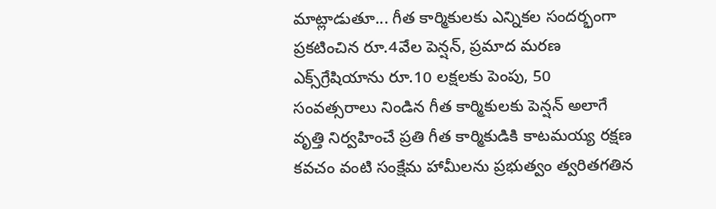మాట్లాడుతూ... గీత కార్మికులకు ఎన్నికల సందర్భంగా ప్రకటించిన రూ.4వేల పెన్షన్, ప్రమాద మరణ ఎక్స్‌గ్రేషియాను రూ.10 లక్షలకు పెంపు, 50 సంవత్సరాలు నిండిన గీత కార్మికులకు పెన్షన్ అలాగే వృత్తి నిర్వహించే ప్రతి గీత కార్మికుడికి కాటమయ్య రక్షణ కవచం వంటి సంక్షేమ హామీలను ప్రభుత్వం త్వరితగతిన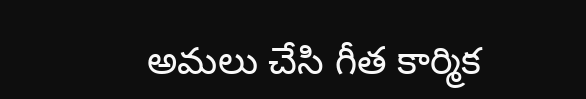అమలు చేసి గీత కార్మిక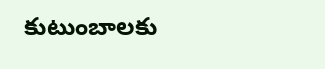కుటుంబాలకు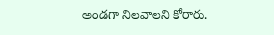అండగా నిలవాలని కోరారు.